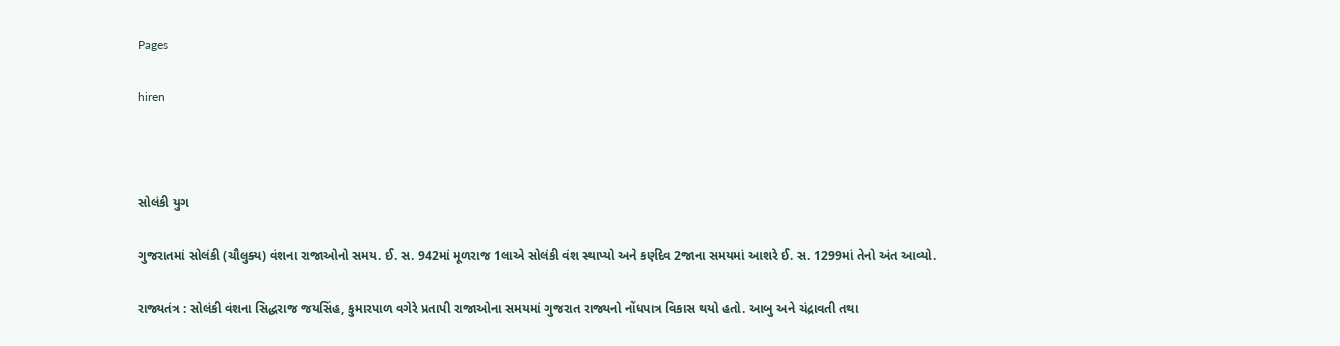Pages

hiren



સોલંકી યુગ

ગુજરાતમાં સોલંકી (ચૌલુક્ય) વંશના રાજાઓનો સમય. ઈ. સ. 942માં મૂળરાજ 1લાએ સોલંકી વંશ સ્થાપ્યો અને કર્ણદેવ 2જાના સમયમાં આશરે ઈ. સ. 1299માં તેનો અંત આવ્યો.

રાજ્યતંત્ર : સોલંકી વંશના સિદ્ધરાજ જયસિંહ, કુમારપાળ વગેરે પ્રતાપી રાજાઓના સમયમાં ગુજરાત રાજ્યનો નોંધપાત્ર વિકાસ થયો હતો. આબુ અને ચંદ્રાવતી તથા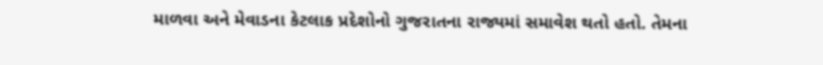માળવા અને મેવાડના કેટલાક પ્રદેશોનો ગુજરાતના રાજ્યમાં સમાવેશ થતો હતો. તેમના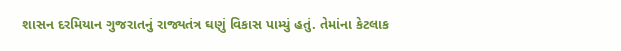શાસન દરમિયાન ગુજરાતનું રાજ્યતંત્ર ઘણું વિકાસ પામ્યું હતું. તેમાંના કેટલાક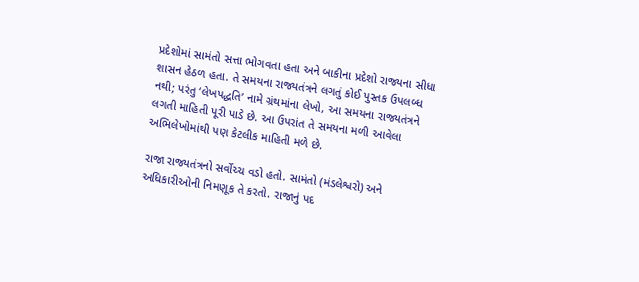પ્રદેશોમાં સામંતો સત્તા ભોગવતા હતા અને બાકીના પ્રદેશો રાજ્યના સીધા શાસન હેઠળ હતા. તે સમયના રાજ્યતંત્રને લગતું કોઈ પુસ્તક ઉપલબ્ધ નથી; પરંતુ ‘લેખપદ્ધતિ’ નામે ગ્રંથમાંના લેખો, આ સમયના રાજ્યતંત્રને લગતી માહિતી પૂરી પાડે છે. આ ઉપરાંત તે સમયના મળી આવેલા અભિલેખોમાંથી પણ કેટલીક માહિતી મળે છે.

રાજા રાજ્યતંત્રનો સર્વોચ્ચ વડો હતો. સામંતો (મંડલેશ્વરો) અને અધિકારીઓની નિમણૂક તે કરતો. રાજાનું પદ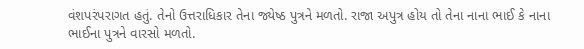વંશપરંપરાગત હતું. તેનો ઉત્તરાધિકાર તેના જ્યેષ્ઠ પુત્રને મળતો. રાજા અપુત્ર હોય તો તેના નાના ભાઈ કે નાના ભાઈના પુત્રને વારસો મળતો.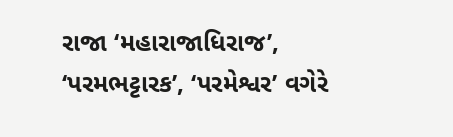રાજા ‘મહારાજાધિરાજ’, ‘પરમભટ્ટારક’, ‘પરમેશ્વર’ વગેરે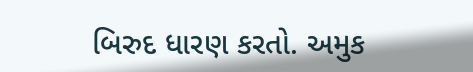બિરુદ ધારણ કરતો. અમુક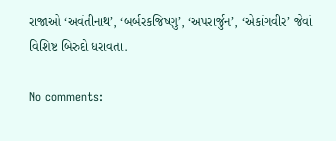રાજાઓ ‘અવંતીનાથ’, ‘બર્બરકજિષ્ણુ’, ‘અપરાર્જુન’, ‘એકાંગવીર’ જેવાં વિશિષ્ટ બિરુદો ધરાવતા.

No comments: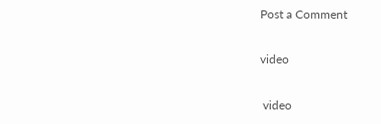Post a Comment

video

 video